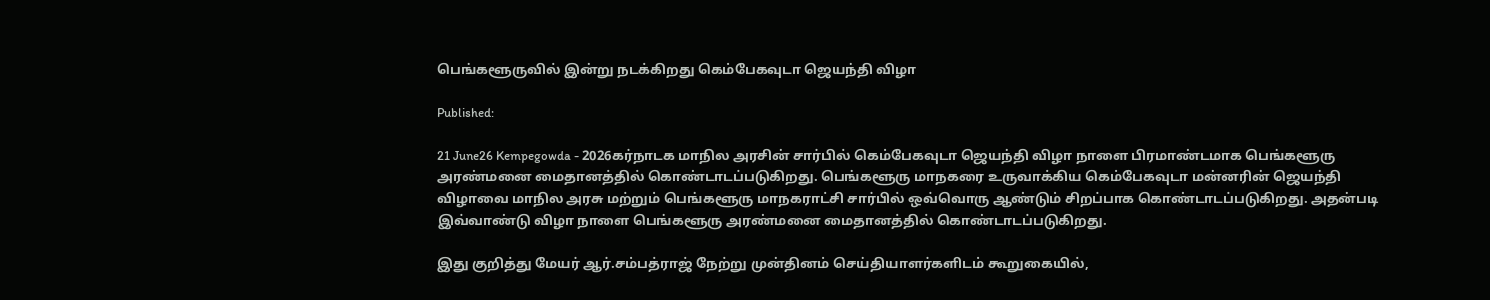பெங்களூருவில் இன்று நடக்கிறது கெம்பேகவுடா ஜெயந்தி விழா

Published:

21 June26 Kempegowda - 2026கர்நாடக மாநில அரசின் சார்பில் கெம்பேகவுடா ஜெயந்தி விழா நாளை பிரமாண்டமாக பெங்களூரு அரண்மனை மைதானத்தில் கொண்டாடப்படுகிறது. பெங்களூரு மாநகரை உருவாக்கிய கெம்பேகவுடா மன்னரின் ஜெயந்தி விழாவை மாநில அரசு மற்றும் பெங்களூரு மாநகராட்சி சார்பில் ஒவ்வொரு ஆண்டும் சிறப்பாக கொண்டாடப்படுகிறது. அதன்படி இவ்வாண்டு விழா நாளை பெங்களூரு அரண்மனை மைதானத்தில் கொண்டாடப்படுகிறது.

இது குறித்து மேயர் ஆர்.சம்பத்ராஜ் நேற்று முன்தினம் செய்தியாளர்களிடம் கூறுகையில்,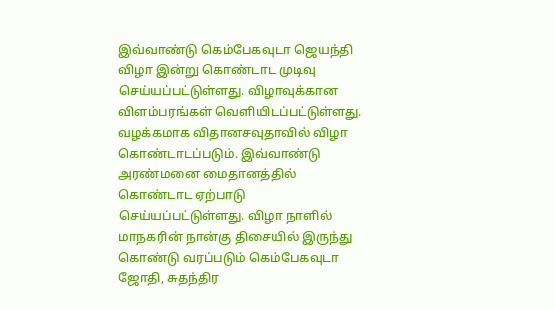இவ்வாண்டு கெம்பேகவுடா ஜெயந்தி விழா இன்று கொண்டாட முடிவு செய்யப்பட்டுள்ளது. விழாவுக்கான விளம்பரங்கள் வெளியிடப்பட்டுள்ளது. வழக்கமாக விதானசவுதாவில் விழா கொண்டாடப்படும். இவ்வாண்டு அரண்மனை மைதானத்தில் கொண்டாட ஏற்பாடு செய்யப்பட்டுள்ளது. விழா நாளில் மாநகரின் நான்கு திசையில் இருந்து கொண்டு வரப்படும் கெம்பேகவுடா ஜோதி, சுதந்திர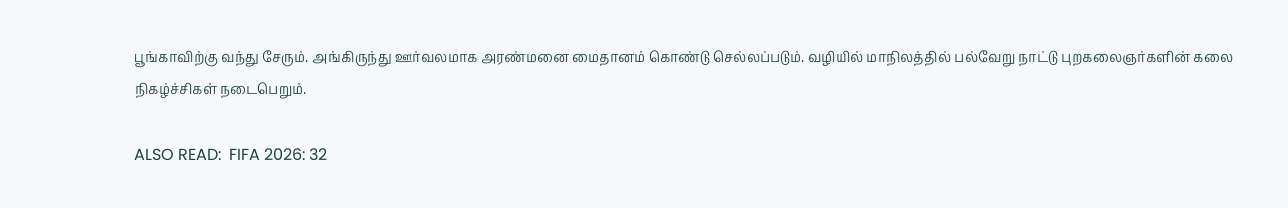பூங்காவிற்கு வந்து சேரும். அங்கிருந்து ஊர்வலமாக அரண்மனை மைதானம் கொண்டு செல்லப்படும். வழியில் மாநிலத்தில் பல்வேறு நாட்டு புறகலைஞர்களின் கலை நிகழ்ச்சிகள் நடைபெறும்.

ALSO READ:  FIFA 2026: 32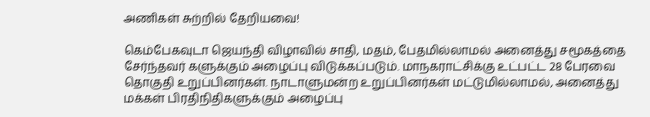அணிகள் சுற்றில் தேறியவை!

கெம்பேகவுடா ஜெயந்தி விழாவில் சாதி, மதம், பேதமில்லாமல் அனைத்து சமூகத்தை சேர்ந்தவர் களுக்கும் அழைப்பு விடுக்கப்படும். மாநகராட்சிக்கு உட்பட்ட 28 பேரவை தொகுதி உறுப்பினர்கள். நாடாளுமன்ற உறுப்பினர்கள் மட்டுமில்லாமல், அனைத்து மக்கள் பிரதிநிதிகளுக்கும் அழைப்பு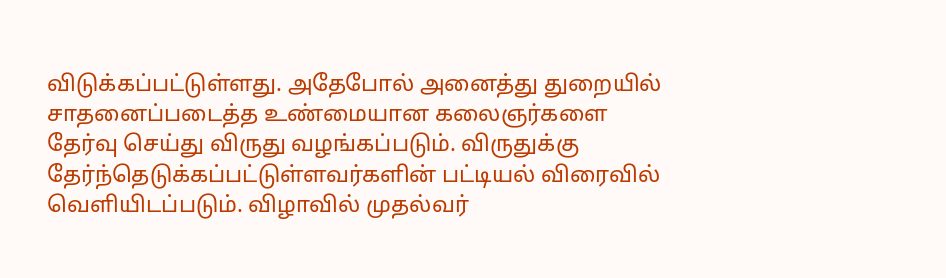விடுக்கப்பட்டுள்ளது. அதேபோல் அனைத்து துறையில் சாதனைப்படைத்த உண்மையான கலைஞர்களை தேர்வு செய்து விருது வழங்கப்படும். விருதுக்கு தேர்ந்தெடுக்கப்பட்டுள்ளவர்களின் பட்டியல் விரைவில் வெளியிடப்படும். விழாவில் முதல்வர்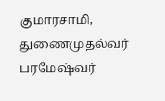குமாரசாமி, துணைமுதல்வர் பரமேஷ்வர்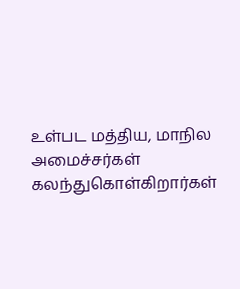உள்பட மத்திய, மாநில அமைச்சர்கள் கலந்துகொள்கிறார்கள்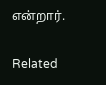என்றார்.

Related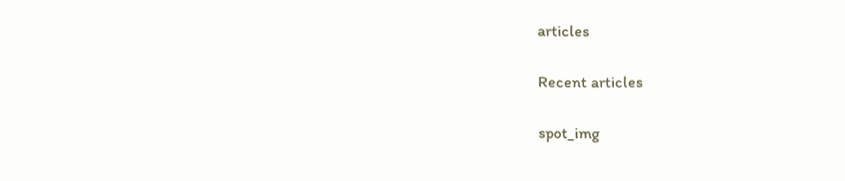articles

Recent articles

spot_img